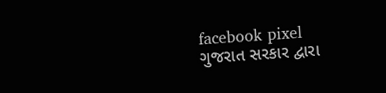facebook pixel
ગુજરાત સરકાર દ્વારા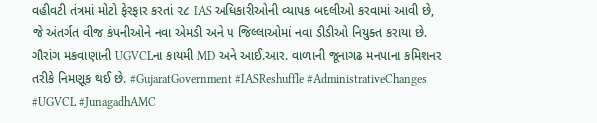વહીવટી તંત્રમાં મોટો ફેરફાર કરતાં ૨૮ IAS અધિકારીઓની વ્યાપક બદલીઓ કરવામાં આવી છે, જે અંતર્ગત વીજ કંપનીઓને નવા એમડી અને ૫ જિલ્લાઓમાં નવા ડીડીઓ નિયુક્ત કરાયા છે. ગૌરાંગ મકવાણાની UGVCLના કાયમી MD અને આઈ.આર. વાળાની જૂનાગઢ મનપાના કમિશનર તરીકે નિમણૂક થઈ છે. #GujaratGovernment #IASReshuffle #AdministrativeChanges #UGVCL #JunagadhAMC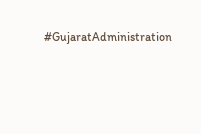#GujaratAdministration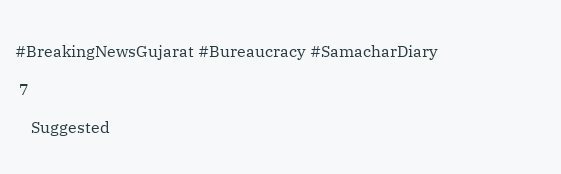#BreakingNewsGujarat #Bureaucracy #SamacharDiary

 7

    Suggested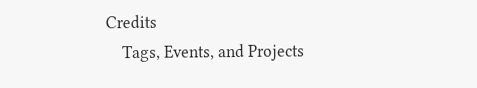Credits
    Tags, Events, and Projects